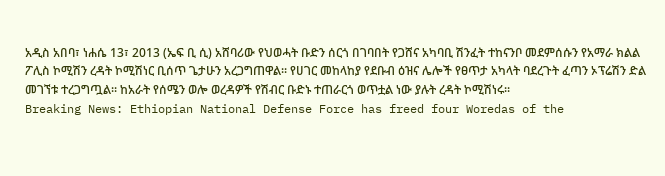አዲስ አበባ፣ ነሐሴ 13፣ 2013 (ኤፍ ቢ ሲ) አሸባሪው የህወሓት ቡድን ሰርጎ በገባበት የጋሸና አካባቢ ሽንፈት ተከናንቦ መደምሰሱን የአማራ ክልል ፖሊስ ኮሚሽን ረዳት ኮሚሽነር ቢሰጥ ጌታሁን አረጋግጠዋል፡፡ የሀገር መከላከያ የደቡብ ዕዝና ሌሎች የፀጥታ አካላት ባደረጉት ፈጣን ኦፕሬሽን ድል መገኘቱ ተረጋግጧል፡፡ ከአራት የሰሜን ወሎ ወረዳዎች የሽብር ቡድኑ ተጠራርጎ ወጥቷል ነው ያሉት ረዳት ኮሚሽነሩ፡፡
Breaking News: Ethiopian National Defense Force has freed four Woredas of the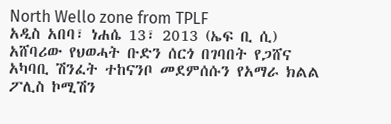North Wello zone from TPLF
አዲስ አበባ፣ ነሐሴ 13፣ 2013 (ኤፍ ቢ ሲ) አሸባሪው የህወሓት ቡድን ሰርጎ በገባበት የጋሸና አካባቢ ሽንፈት ተከናንቦ መደምሰሱን የአማራ ክልል ፖሊስ ኮሚሽን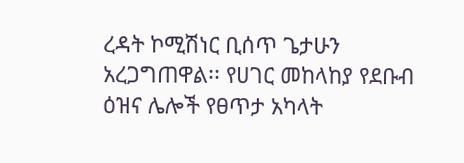ረዳት ኮሚሽነር ቢሰጥ ጌታሁን አረጋግጠዋል፡፡ የሀገር መከላከያ የደቡብ ዕዝና ሌሎች የፀጥታ አካላት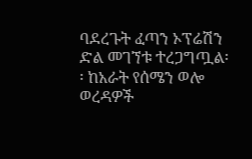ባደረጉት ፈጣን ኦፕሬሽን ድል መገኘቱ ተረጋግጧል፡፡ ከአራት የሰሜን ወሎ ወረዳዎች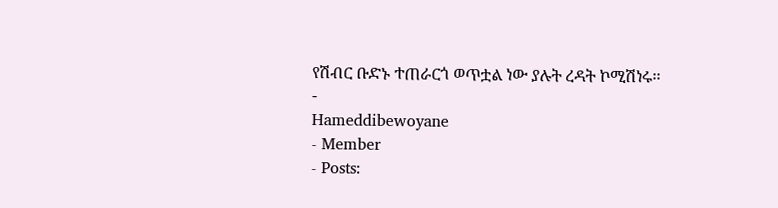የሽብር ቡድኑ ተጠራርጎ ወጥቷል ነው ያሉት ረዳት ኮሚሽነሩ፡፡
-
Hameddibewoyane
- Member
- Posts: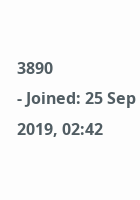3890
- Joined: 25 Sep 2019, 02:42